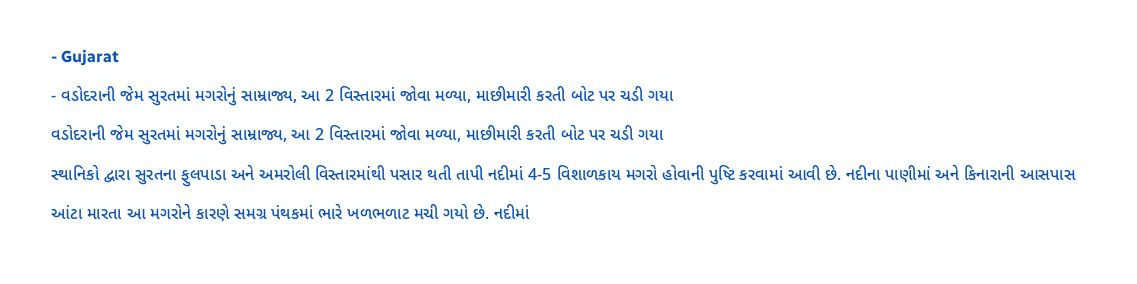- Gujarat
- વડોદરાની જેમ સુરતમાં મગરોનું સામ્રાજ્ય, આ 2 વિસ્તારમાં જોવા મળ્યા, માછીમારી કરતી બોટ પર ચડી ગયા
વડોદરાની જેમ સુરતમાં મગરોનું સામ્રાજ્ય, આ 2 વિસ્તારમાં જોવા મળ્યા, માછીમારી કરતી બોટ પર ચડી ગયા
સ્થાનિકો દ્વારા સુરતના ફુલપાડા અને અમરોલી વિસ્તારમાંથી પસાર થતી તાપી નદીમાં 4-5 વિશાળકાય મગરો હોવાની પુષ્ટિ કરવામાં આવી છે. નદીના પાણીમાં અને કિનારાની આસપાસ આંટા મારતા આ મગરોને કારણે સમગ્ર પંથકમાં ભારે ખળભળાટ મચી ગયો છે. નદીમાં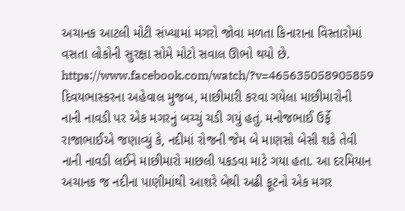અચાનક આટલી મોટી સંખ્યામાં મગરો જોવા મળતા કિનારાના વિસ્તારોમાં વસતા લોકોની સુરક્ષા સોમે મોટો સવાલ ઊભો થયો છે.
https://www.facebook.com/watch/?v=465635058905859
દિવયભાસ્કરના અહેવાલ મુજબ, માછીમારી કરવા ગયેલા માછીમારોની નાની નાવડી પર એક મગરનું બચ્ચું ચડી ગયું હતું. મનોજભાઈ ઉર્ફે રાજાભાઈએ જણાવ્યું કે, નદીમાં રોજની જેમ બે માણસો બેસી શકે તેવી નાની નાવડી લઈને માછીમારો માછલી પકડવા માટે ગયા હતા. આ દરમિયાન અચાનક જ નદીના પાણીમાંથી આશરે બેથી અઢી ફૂટનો એક મગર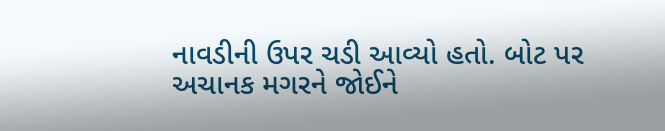નાવડીની ઉપર ચડી આવ્યો હતો. બોટ પર અચાનક મગરને જોઈને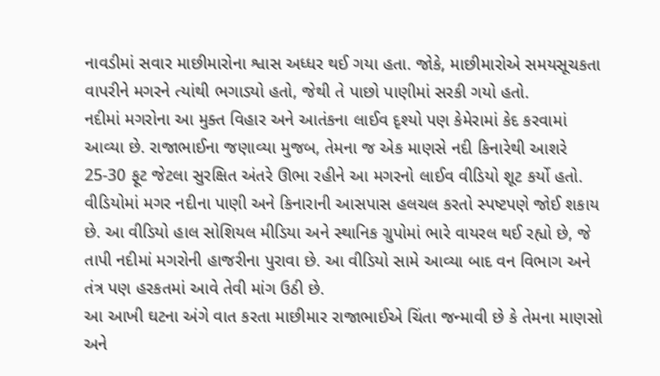નાવડીમાં સવાર માછીમારોના શ્વાસ અધ્ધર થઈ ગયા હતા. જોકે, માછીમારોએ સમયસૂચકતા વાપરીને મગરને ત્યાંથી ભગાડ્યો હતો, જેથી તે પાછો પાણીમાં સરકી ગયો હતો.
નદીમાં મગરોના આ મુક્ત વિહાર અને આતંકના લાઈવ દૃશ્યો પણ કેમેરામાં કેદ કરવામાં આવ્યા છે. રાજાભાઈના જણાવ્યા મુજબ, તેમના જ એક માણસે નદી કિનારેથી આશરે 25-30 ફૂટ જેટલા સુરક્ષિત અંતરે ઊભા રહીને આ મગરનો લાઈવ વીડિયો શૂટ કર્યો હતો. વીડિયોમાં મગર નદીના પાણી અને કિનારાની આસપાસ હલચલ કરતો સ્પષ્ટપણે જોઈ શકાય છે. આ વીડિયો હાલ સોશિયલ મીડિયા અને સ્થાનિક ગ્રુપોમાં ભારે વાયરલ થઈ રહ્યો છે, જે તાપી નદીમાં મગરોની હાજરીના પુરાવા છે. આ વીડિયો સામે આવ્યા બાદ વન વિભાગ અને તંત્ર પણ હરકતમાં આવે તેવી માંગ ઉઠી છે.
આ આખી ઘટના અંગે વાત કરતા માછીમાર રાજાભાઈએ ચિંતા જન્માવી છે કે તેમના માણસો અને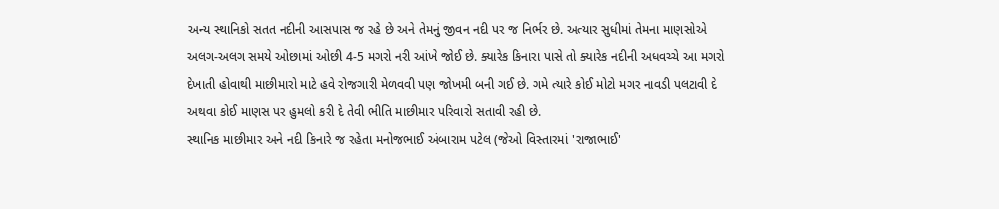અન્ય સ્થાનિકો સતત નદીની આસપાસ જ રહે છે અને તેમનું જીવન નદી પર જ નિર્ભર છે. અત્યાર સુધીમાં તેમના માણસોએ અલગ-અલગ સમયે ઓછામાં ઓછી 4-5 મગરો નરી આંખે જોઈ છે. ક્યારેક કિનારા પાસે તો ક્યારેક નદીની અધવચ્ચે આ મગરો દેખાતી હોવાથી માછીમારો માટે હવે રોજગારી મેળવવી પણ જોખમી બની ગઈ છે. ગમે ત્યારે કોઈ મોટો મગર નાવડી પલટાવી દે અથવા કોઈ માણસ પર હુમલો કરી દે તેવી ભીતિ માછીમાર પરિવારો સતાવી રહી છે.
સ્થાનિક માછીમાર અને નદી કિનારે જ રહેતા મનોજભાઈ અંબારામ પટેલ (જેઓ વિસ્તારમાં 'રાજાભાઈ'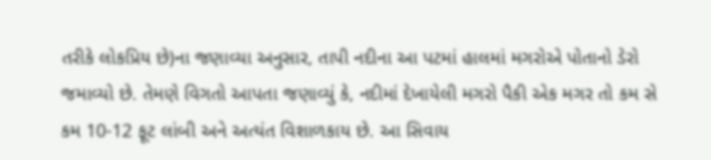તરીકે લોકપ્રિય છે)ના જણાવ્યા અનુસાર, તાપી નદીના આ પટમાં હાલમાં મગરોએ પોતાનો ડેરો જમાવ્યો છે. તેમણે વિગતો આપતા જણાવ્યું કે, નદીમાં દેખાયેલી મગરો પૈકી એક મગર તો કમ સે કમ 10-12 ફૂટ લાંબી અને અત્યંત વિશાળકાય છે. આ સિવાય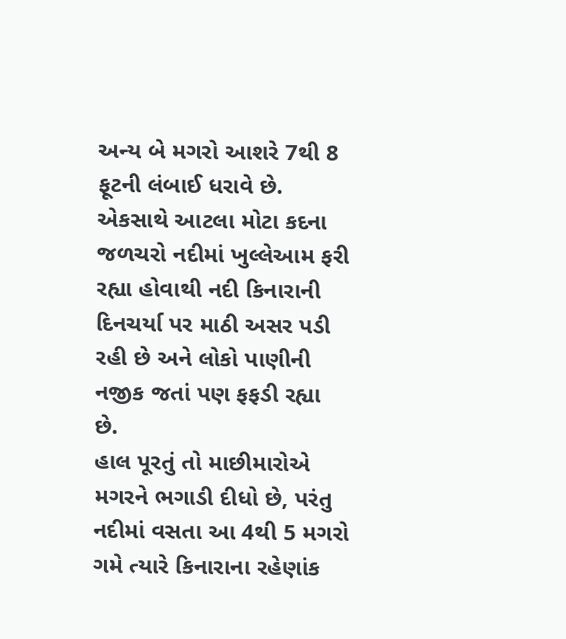અન્ય બે મગરો આશરે 7થી 8 ફૂટની લંબાઈ ધરાવે છે. એકસાથે આટલા મોટા કદના જળચરો નદીમાં ખુલ્લેઆમ ફરી રહ્યા હોવાથી નદી કિનારાની દિનચર્યા પર માઠી અસર પડી રહી છે અને લોકો પાણીની નજીક જતાં પણ ફફડી રહ્યા છે.
હાલ પૂરતું તો માછીમારોએ મગરને ભગાડી દીધો છે, પરંતુ નદીમાં વસતા આ 4થી 5 મગરો ગમે ત્યારે કિનારાના રહેણાંક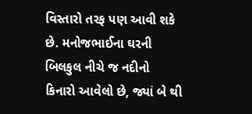વિસ્તારો તરફ પણ આવી શકે છે. મનોજભાઈના ઘરની બિલકુલ નીચે જ નદીનો કિનારો આવેલો છે, જ્યાં બે થી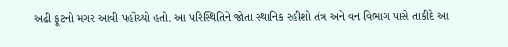અઢી ફૂટનો મગર આવી પહોંચ્યો હતો. આ પરિસ્થિતિને જોતા સ્થાનિક રહીશો તંત્ર અને વન વિભાગ પાસે તાકીદે આ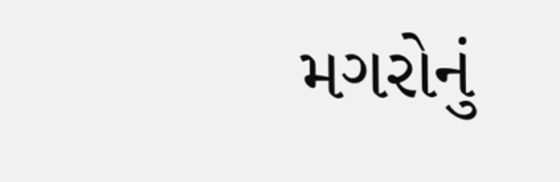મગરોનું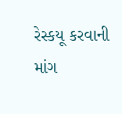રેસ્કયૂ કરવાની માંગ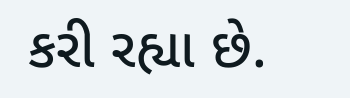કરી રહ્યા છે.